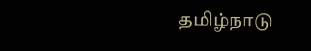தமிழ்நாடு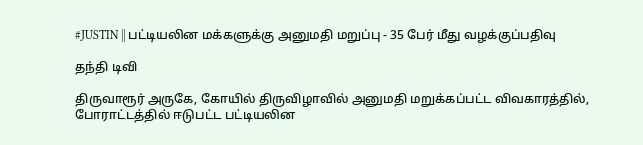#JUSTIN || பட்டியலின மக்களுக்கு அனுமதி மறுப்பு - 35 பேர் மீது வழக்குப்பதிவு

தந்தி டிவி

திருவாரூர் அருகே, கோயில் திருவிழாவில் அனுமதி மறுக்கப்பட்ட விவகாரத்தில், போராட்டத்தில் ஈடுபட்ட பட்டியலின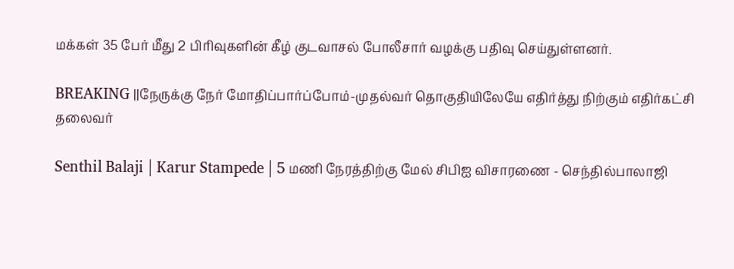மக்கள் 35 பேர் மீது 2 பிரிவுகளின் கீழ் குடவாசல் போலீசார் வழக்கு பதிவு செய்துள்ளனர்.

BREAKING ||நேருக்கு நேர் மோதிப்பார்ப்போம்-முதல்வர் தொகுதியிலேயே எதிர்த்து நிற்கும் எதிர்கட்சி தலைவர்

Senthil Balaji | Karur Stampede | 5 மணி நேரத்திற்கு மேல் சிபிஐ விசாரணை - செந்தில்பாலாஜி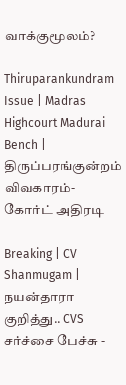வாக்குமூலம்?

Thiruparankundram Issue | Madras Highcourt Madurai Bench | திருப்பரங்குன்றம் விவகாரம்- கோர்ட் அதிரடி

Breaking | CV Shanmugam | நயன்தாரா குறித்து.. CVS சர்ச்சை பேச்சு -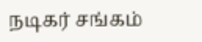நடிகர் சங்கம்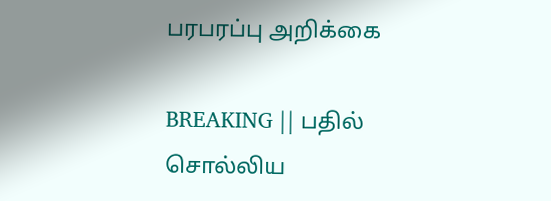பரபரப்பு அறிக்கை

BREAKING || பதில் சொல்லிய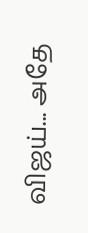விஜய்... அதே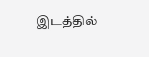இடத்தில்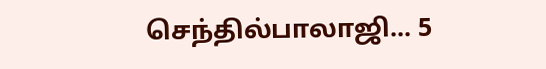செந்தில்பாலாஜி... 5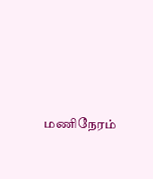மணிநேரம்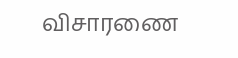விசாரணை